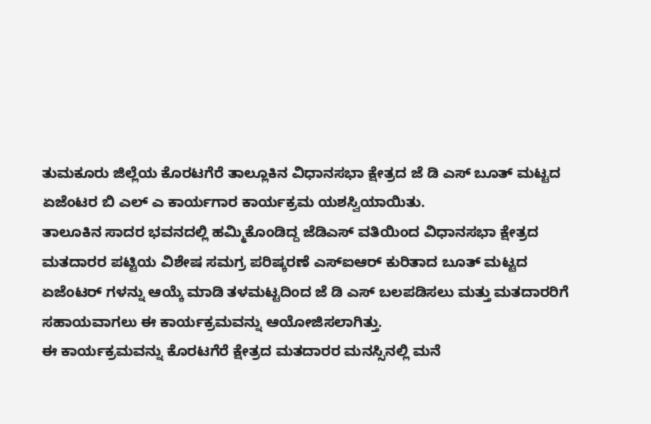ತುಮಕೂರು ಜಿಲ್ಲೆಯ ಕೊರಟಗೆರೆ ತಾಲ್ಲೂಕಿನ ವಿಧಾನಸಭಾ ಕ್ಷೇತ್ರದ ಜೆ ಡಿ ಎಸ್ ಬೂತ್ ಮಟ್ಟದ ಏಜೆಂಟರ ಬಿ ಎಲ್ ಎ ಕಾರ್ಯಗಾರ ಕಾರ್ಯಕ್ರಮ ಯಶಸ್ವಿಯಾಯಿತು.
ತಾಲೂಕಿನ ಸಾದರ ಭವನದಲ್ಲಿ ಹಮ್ಮಿಕೊಂಡಿದ್ದ ಜೆಡಿಎಸ್ ವತಿಯಿಂದ ವಿಧಾನಸಭಾ ಕ್ಷೇತ್ರದ ಮತದಾರರ ಪಟ್ಟಿಯ ವಿಶೇಷ ಸಮಗ್ರ ಪರಿಷ್ಕರಣೆ ಎಸ್ಐಆರ್ ಕುರಿತಾದ ಬೂತ್ ಮಟ್ಟದ ಏಜೆಂಟರ್ ಗಳನ್ನು ಆಯ್ಕೆ ಮಾಡಿ ತಳಮಟ್ಟದಿಂದ ಜೆ ಡಿ ಎಸ್ ಬಲಪಡಿಸಲು ಮತ್ತು ಮತದಾರರಿಗೆ ಸಹಾಯವಾಗಲು ಈ ಕಾರ್ಯಕ್ರಮವನ್ನು ಆಯೋಜಿಸಲಾಗಿತ್ತು.
ಈ ಕಾರ್ಯಕ್ರಮವನ್ನು ಕೊರಟಗೆರೆ ಕ್ಷೇತ್ರದ ಮತದಾರರ ಮನಸ್ಸಿನಲ್ಲಿ ಮನೆ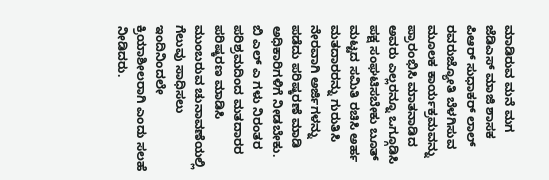ಮಾಡಿರುವ ಮನೆ ಮಗ ಜೆಡಿಎಸ್ ಮಾಜಿ ಶಾಸಕ ಪಿಆರ್ ಸುಧಾಕರ್ ಲಾಲ್ ರವರುಜ್ಯೋತಿ ಬೆಳಗಿಸುವ ಮೂಲಕ ಕಾರ್ಯಕ್ರಮವನ್ನು ಪ್ರಾರಂಭಿಸಿ ಮಾತನಾಡಿದ ಅವರು ಎಲ್ಲರನ್ನೂ ಒಗ್ಗೂಡಿಸಿ ಪಕ್ಷ ಸಂಘಟಿಸಬೇಕು ಬೂತ್ ಮಟ್ಟದ ಸಮಿತಿ ರಚಿಸಿ ಅರ್ಹ ಮತದಾರರನ್ನು ಗುರುತಿಸಿ ನೇರವಾಗಿ ಅರ್ಜಿಗಳನ್ನು ಪಡೆದು ಪರಿಷ್ಕರಣೆ ಮಾಡಿ ಅಧಿಕಾರಿಗಳಿಗೆ ನೀಡಬೇಕು.
ಬಿ ಎಲ್ ಎ ಗಳು ನಿರಂತರ ಪರಿಶ್ರಮದಿಂದ ಮತದಾರರ ಪರಿಷ್ಕರಣ ಮಾಡಿಸಿ ಮುಂಬರುವ ಚುನಾವಣೆಯಲ್ಲಿ ಗೆಲುವು ಸಾಧಿಸಲು ಇಂದಿನಿಂದಲೇ ಕ್ರಿಯಾಶೀಲರಾಗಿ ಎಂದು ಸಲಹೆ ನೀಡಿದರು.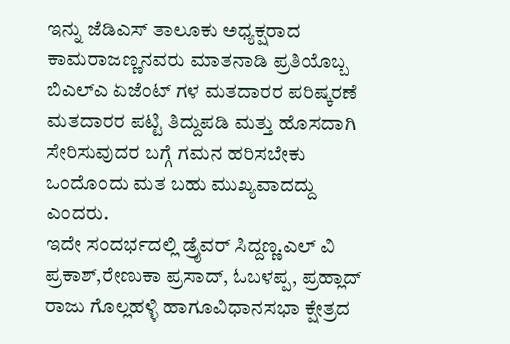ಇನ್ನು ಜೆಡಿಎಸ್ ತಾಲೂಕು ಅಧ್ಯಕ್ಷರಾದ ಕಾಮರಾಜಣ್ಣನವರು ಮಾತನಾಡಿ ಪ್ರತಿಯೊಬ್ಬ ಬಿಎಲ್ಎ ಏಜೆಂಟ್ ಗಳ ಮತದಾರರ ಪರಿಷ್ಕರಣೆ ಮತದಾರರ ಪಟ್ಟಿ ತಿದ್ದುಪಡಿ ಮತ್ತು ಹೊಸದಾಗಿ ಸೇರಿಸುವುದರ ಬಗ್ಗೆ ಗಮನ ಹರಿಸಬೇಕು ಒಂದೊಂದು ಮತ ಬಹು ಮುಖ್ಯವಾದದ್ದು ಎಂದರು.
ಇದೇ ಸಂದರ್ಭದಲ್ಲಿ ಡ್ರೈವರ್ ಸಿದ್ದಣ್ಣ.ಎಲ್ ವಿ ಪ್ರಕಾಶ್,ರೇಣುಕಾ ಪ್ರಸಾದ್, ಓಬಳಪ್ಪ, ಪ್ರಹ್ಲಾದ್ ರಾಜು ಗೊಲ್ಲಹಳ್ಳಿ ಹಾಗೂವಿಧಾನಸಭಾ ಕ್ಷೇತ್ರದ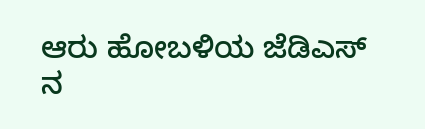ಆರು ಹೋಬಳಿಯ ಜೆಡಿಎಸ್ ನ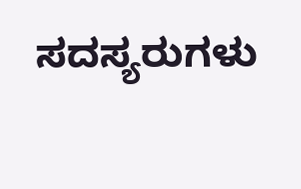ಸದಸ್ಯರುಗಳು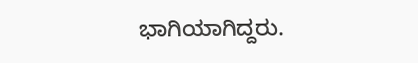ಭಾಗಿಯಾಗಿದ್ದರು.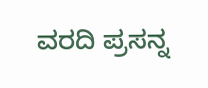ವರದಿ ಪ್ರಸನ್ನ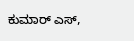ಕುಮಾರ್ ಎಸ್,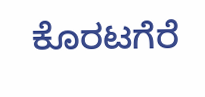ಕೊರಟಗೆರೆ